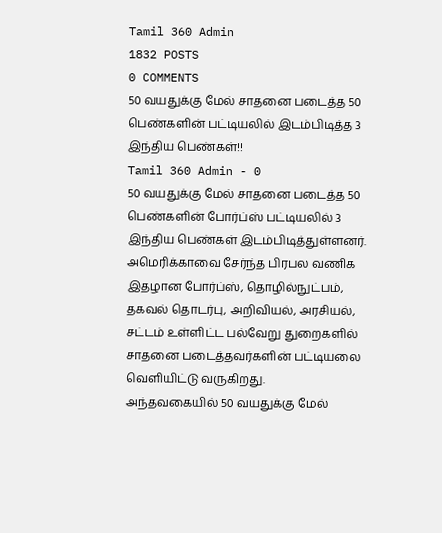Tamil 360 Admin
1832 POSTS
0 COMMENTS
50 வயதுக்கு மேல் சாதனை படைத்த 50 பெண்களின் பட்டியலில் இடம்பிடித்த 3 இந்திய பெண்கள்!!
Tamil 360 Admin - 0
50 வயதுக்கு மேல் சாதனை படைத்த 50 பெண்களின் போர்ப்ஸ் பட்டியலில் 3 இந்திய பெண்கள் இடம்பிடித்துள்ளனர்.
அமெரிக்காவை சேர்ந்த பிரபல வணிக இதழான போர்ப்ஸ், தொழில்நுட்பம், தகவல் தொடர்பு, அறிவியல், அரசியல், சட்டம் உள்ளிட்ட பல்வேறு துறைகளில் சாதனை படைத்தவர்களின் பட்டியலை வெளியிட்டு வருகிறது.
அந்தவகையில் 50 வயதுக்கு மேல்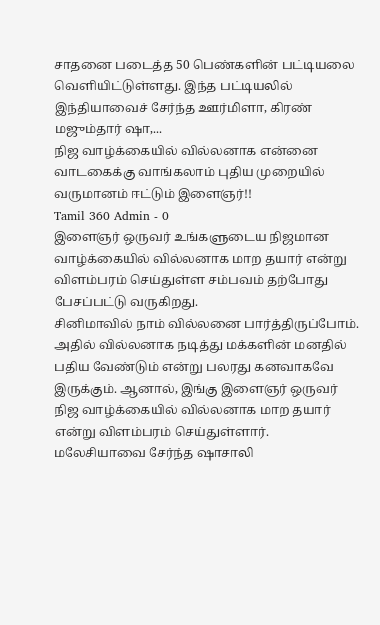சாதனை படைத்த 50 பெண்களின் பட்டியலை வெளியிட்டுள்ளது. இந்த பட்டியலில் இந்தியாவைச் சேர்ந்த ஊர்மிளா, கிரண் மஜும்தார் ஷா,...
நிஜ வாழ்க்கையில் வில்லனாக என்னை வாடகைக்கு வாங்கலாம் புதிய முறையில் வருமானம் ஈட்டும் இளைஞர்!!
Tamil 360 Admin - 0
இளைஞர் ஒருவர் உங்களுடைய நிஜமான வாழ்க்கையில் வில்லனாக மாற தயார் என்று விளம்பரம் செய்துள்ள சம்பவம் தற்போது பேசப்பட்டு வருகிறது.
சினிமாவில் நாம் வில்லனை பார்த்திருப்போம். அதில் வில்லனாக நடித்து மக்களின் மனதில் பதிய வேண்டும் என்று பலரது கனவாகவே இருக்கும். ஆனால், இங்கு இளைஞர் ஒருவர் நிஜ வாழ்க்கையில் வில்லனாக மாற தயார் என்று விளம்பரம் செய்துள்ளார்.
மலேசியாவை சேர்ந்த ஷாசாலி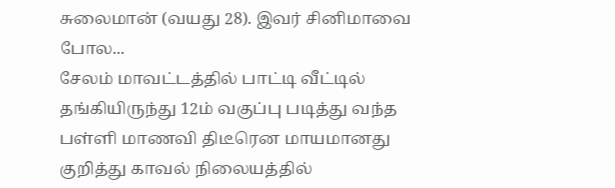சுலைமான் (வயது 28). இவர் சினிமாவை போல...
சேலம் மாவட்டத்தில் பாட்டி வீட்டில் தங்கியிருந்து 12ம் வகுப்பு படித்து வந்த பள்ளி மாணவி திடீரென மாயமானது குறித்து காவல் நிலையத்தில்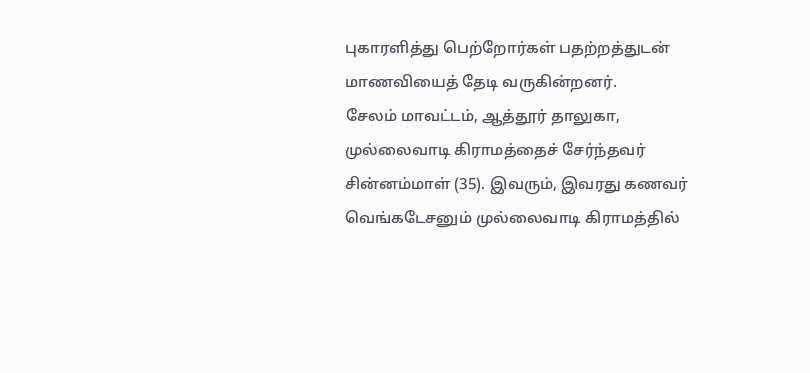புகாரளித்து பெற்றோர்கள் பதற்றத்துடன் மாணவியைத் தேடி வருகின்றனர்.
சேலம் மாவட்டம், ஆத்தூர் தாலுகா, முல்லைவாடி கிராமத்தைச் சேர்ந்தவர் சின்னம்மாள் (35). இவரும், இவரது கணவர் வெங்கடேசனும் முல்லைவாடி கிராமத்தில்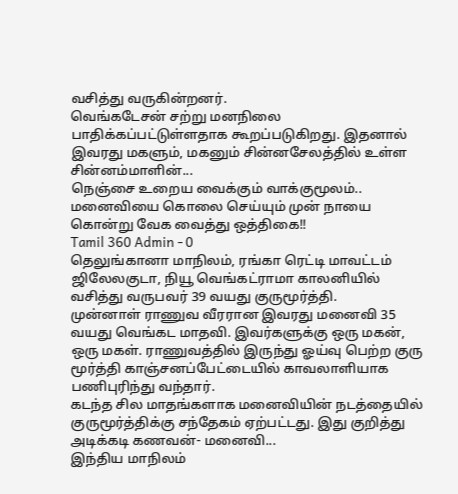வசித்து வருகின்றனர்.
வெங்கடேசன் சற்று மனநிலை பாதிக்கப்பட்டுள்ளதாக கூறப்படுகிறது. இதனால் இவரது மகளும், மகனும் சின்னசேலத்தில் உள்ள சின்னம்மாளின்...
நெஞ்சை உறைய வைக்கும் வாக்குமூலம்.. மனைவியை கொலை செய்யும் முன் நாயை கொன்று வேக வைத்து ஒத்திகை!!
Tamil 360 Admin - 0
தெலுங்கானா மாநிலம், ரங்கா ரெட்டி மாவட்டம் ஜிலேலகுடா, நியூ வெங்கட்ராமா காலனியில் வசித்து வருபவர் 39 வயது குருமூர்த்தி.
முன்னாள் ராணுவ வீரரான இவரது மனைவி 35 வயது வெங்கட மாதவி. இவர்களுக்கு ஒரு மகன், ஒரு மகள். ராணுவத்தில் இருந்து ஓய்வு பெற்ற குரு மூர்த்தி காஞ்சனப்பேட்டையில் காவலாளியாக பணிபுரிந்து வந்தார்.
கடந்த சில மாதங்களாக மனைவியின் நடத்தையில் குருமூர்த்திக்கு சந்தேகம் ஏற்பட்டது. இது குறித்து அடிக்கடி கணவன்- மனைவி...
இந்திய மாநிலம்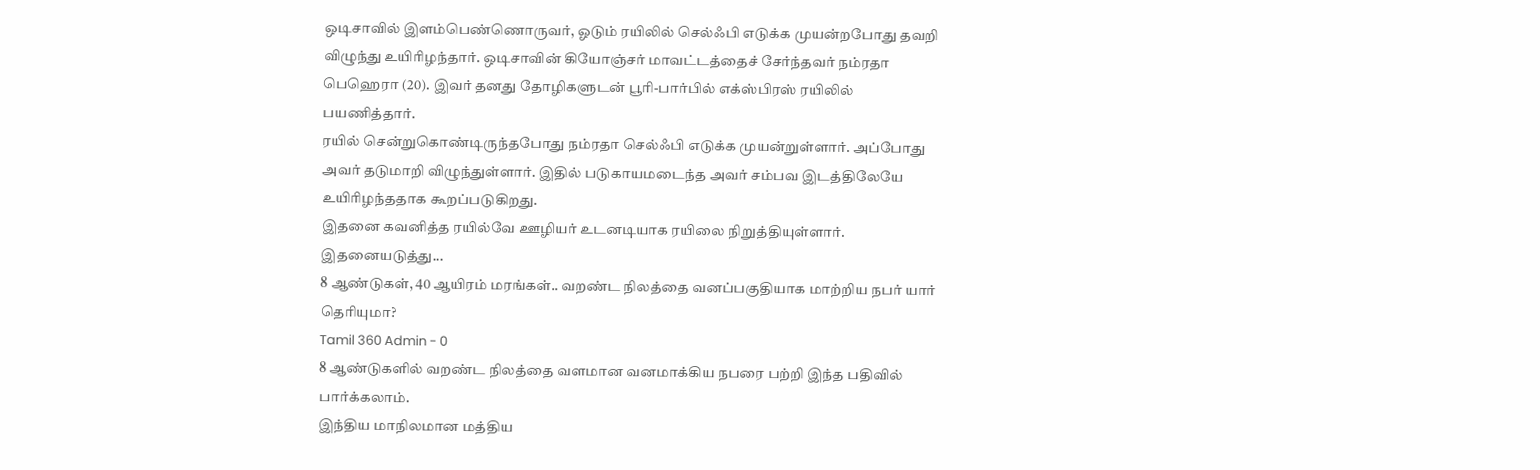ஒடிசாவில் இளம்பெண்ணொருவர், ஓடும் ரயிலில் செல்ஃபி எடுக்க முயன்றபோது தவறி விழுந்து உயிரிழந்தார். ஒடிசாவின் கியோஞ்சர் மாவட்டத்தைச் சேர்ந்தவர் நம்ரதா பெஹெரா (20). இவர் தனது தோழிகளுடன் பூரி-பார்பில் எக்ஸ்பிரஸ் ரயிலில் பயணித்தார்.
ரயில் சென்றுகொண்டிருந்தபோது நம்ரதா செல்ஃபி எடுக்க முயன்றுள்ளார். அப்போது அவர் தடுமாறி விழுந்துள்ளார். இதில் படுகாயமடைந்த அவர் சம்பவ இடத்திலேயே உயிரிழந்ததாக கூறப்படுகிறது.
இதனை கவனித்த ரயில்வே ஊழியர் உடனடியாக ரயிலை நிறுத்தியுள்ளார். இதனையடுத்து...
8 ஆண்டுகள், 40 ஆயிரம் மரங்கள்.. வறண்ட நிலத்தை வனப்பகுதியாக மாற்றிய நபர் யார் தெரியுமா?
Tamil 360 Admin - 0
8 ஆண்டுகளில் வறண்ட நிலத்தை வளமான வனமாக்கிய நபரை பற்றி இந்த பதிவில் பார்க்கலாம்.
இந்திய மாநிலமான மத்திய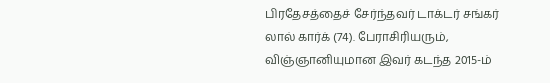பிரதேசத்தைச் சேர்ந்தவர் டாக்டர் சங்கர் லால் கார்க் (74). பேராசிரியரும், விஞ்ஞானியுமான இவர் கடந்த 2015-ம்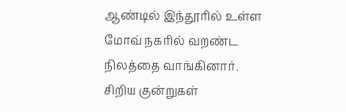ஆண்டில் இந்தூரில் உள்ள மோவ் நகரில் வறண்ட நிலத்தை வாங்கினார்.
சிறிய குன்றுகள்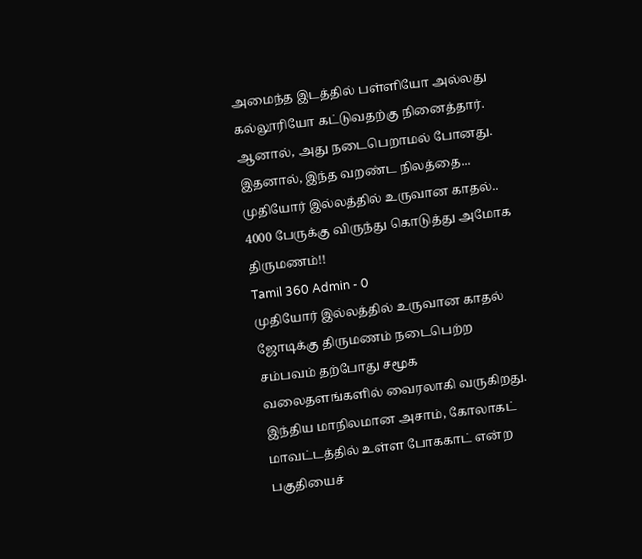அமைந்த இடத்தில் பள்ளியோ அல்லது கல்லூரியோ கட்டுவதற்கு நினைத்தார். ஆனால், அது நடைபெறாமல் போனது. இதனால், இந்த வறண்ட நிலத்தை...
முதியோர் இல்லத்தில் உருவான காதல்.. 4000 பேருக்கு விருந்து கொடுத்து அமோக திருமணம்!!
Tamil 360 Admin - 0
முதியோர் இல்லத்தில் உருவான காதல் ஜோடிக்கு திருமணம் நடைபெற்ற சம்பவம் தற்போது சமூக வலைதளங்களில் வைரலாகி வருகிறது.
இந்திய மாநிலமான அசாம், கோலாகட் மாவட்டத்தில் உள்ள போககாட் என்ற பகுதியைச்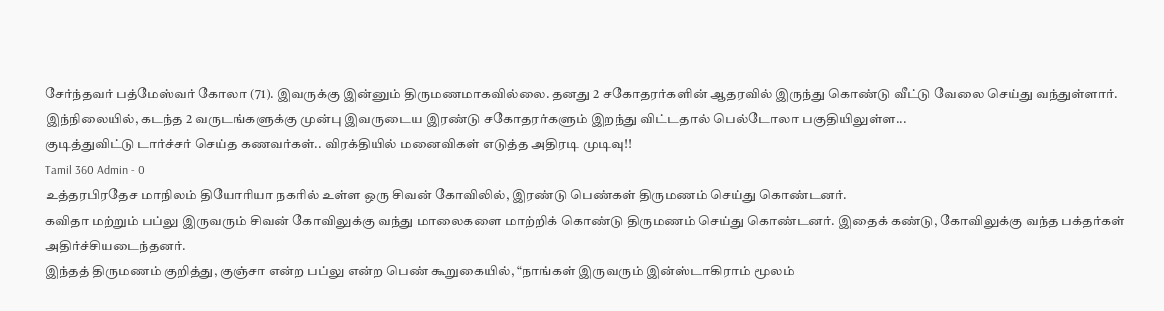சேர்ந்தவர் பத்மேஸ்வர் கோலா (71). இவருக்கு இன்னும் திருமணமாகவில்லை. தனது 2 சகோதரர்களின் ஆதரவில் இருந்து கொண்டு வீட்டு வேலை செய்து வந்துள்ளார்.
இந்நிலையில், கடந்த 2 வருடங்களுக்கு முன்பு இவருடைய இரண்டு சகோதரர்களும் இறந்து விட்டதால் பெல்டோலா பகுதியிலுள்ள...
குடித்துவிட்டு டார்ச்சர் செய்த கணவர்கள்.. விரக்தியில் மனைவிகள் எடுத்த அதிரடி முடிவு!!
Tamil 360 Admin - 0
உத்தரபிரதேச மாநிலம் தியோரியா நகரில் உள்ள ஒரு சிவன் கோவிலில், இரண்டு பெண்கள் திருமணம் செய்து கொண்டனர்.
கவிதா மற்றும் பப்லு இருவரும் சிவன் கோவிலுக்கு வந்து மாலைகளை மாற்றிக் கொண்டு திருமணம் செய்து கொண்டனர். இதைக் கண்டு, கோவிலுக்கு வந்த பக்தர்கள் அதிர்ச்சியடைந்தனர்.
இந்தத் திருமணம் குறித்து, குஞ்சா என்ற பப்லு என்ற பெண் கூறுகையில், “நாங்கள் இருவரும் இன்ஸ்டாகிராம் மூலம்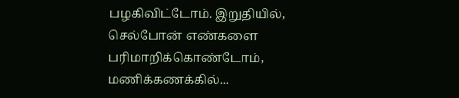பழகிவிட்டோம். இறுதியில், செல்போன் எண்களை பரிமாறிக்கொண்டோம், மணிக்கணக்கில்...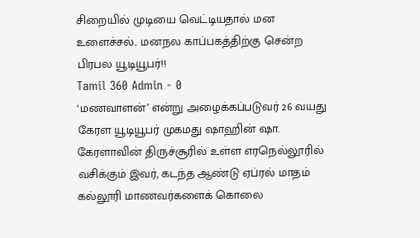சிறையில் முடியை வெட்டியதால் மன உளைச்சல்.. மனநல காப்பகத்திற்கு சென்ற பிரபல யூடியூபர்!!
Tamil 360 Admin - 0
‘மணவாளன்’ என்று அழைக்கப்படுவர் 26 வயது கேரள யூடியூபர் முகமது ஷாஹின் ஷா. கேரளாவின் திருச்சூரில் உள்ள எரநெல்லூரில் வசிக்கும் இவர், கடந்த ஆண்டு ஏப்ரல் மாதம் கல்லூரி மாணவர்களைக் கொலை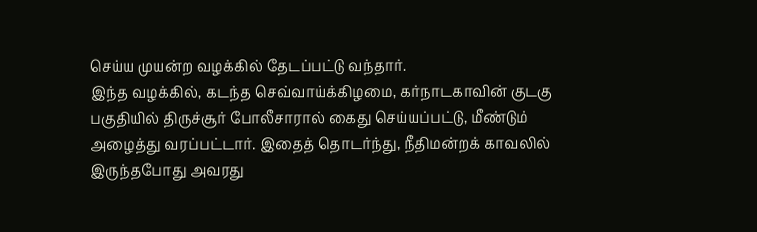செய்ய முயன்ற வழக்கில் தேடப்பட்டு வந்தார்.
இந்த வழக்கில், கடந்த செவ்வாய்க்கிழமை, கர்நாடகாவின் குடகு பகுதியில் திருச்சூர் போலீசாரால் கைது செய்யப்பட்டு, மீண்டும் அழைத்து வரப்பட்டார். இதைத் தொடர்ந்து, நீதிமன்றக் காவலில் இருந்தபோது அவரது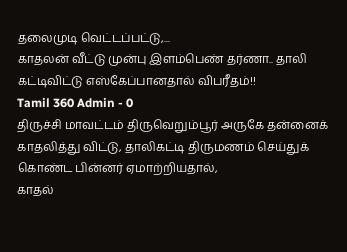தலைமுடி வெட்டப்பட்டு,...
காதலன் வீட்டு முன்பு இளம்பெண் தர்ணா.. தாலி கட்டிவிட்டு எஸ்கேப்பானதால் விபரீதம்!!
Tamil 360 Admin - 0
திருச்சி மாவட்டம் திருவெறும்பூர் அருகே தன்னைக் காதலித்து விட்டு, தாலிகட்டி திருமணம் செய்துக் கொண்ட பின்னர் ஏமாற்றியதால்,
காதல்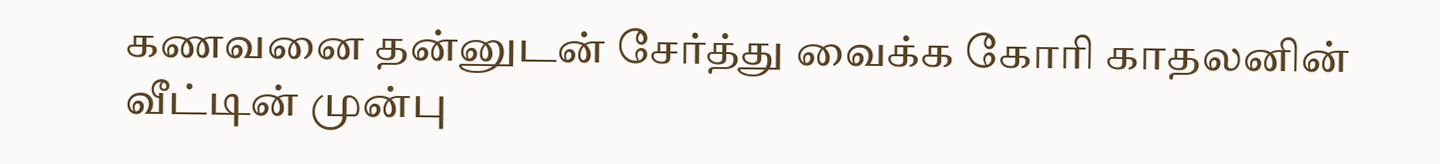கணவனை தன்னுடன் சேர்த்து வைக்க கோரி காதலனின் வீட்டின் முன்பு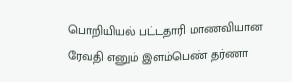பொறியியல் பட்டதாரி மாணவியான ரேவதி எனும் இளம்பெண் தர்ணா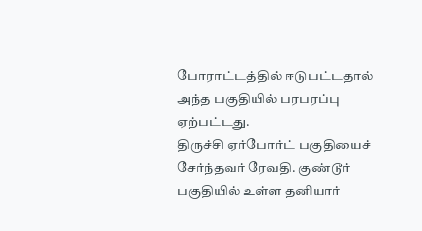போராட்டத்தில் ஈடுபட்டதால் அந்த பகுதியில் பரபரப்பு ஏற்பட்டது.
திருச்சி ஏர்போர்ட் பகுதியைச் சேர்ந்தவர் ரேவதி. குண்டூர் பகுதியில் உள்ள தனியார்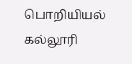பொறியியல் கல்லூரி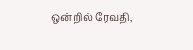ஒன்றில் ரேவதி,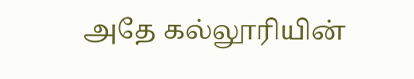அதே கல்லூரியின்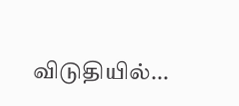விடுதியில்...